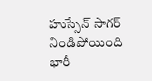హుస్సేన్ సాగర్ నిండిపోయింది భారీ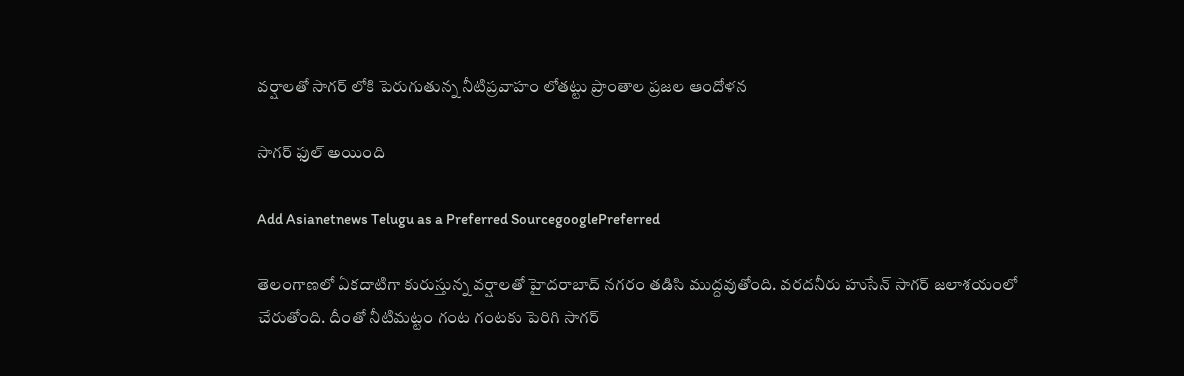వర్షాలతో సాగర్ లోకి పెరుగుతున్న నీటిప్రవాహం లోతట్టు ప్రాంతాల ప్రజల ఆందోళన

సాగర్ ఫుల్ అయింది

Add Asianetnews Telugu as a Preferred SourcegooglePreferred

తెలంగాణలో ఏకదాటిగా కురుస్తున్న వ‌ర్షాల‌తో హైద‌రాబాద్ న‌గ‌రం తడిసి ముద్దవుతోంది. వరదనీరు హుసేన్ సాగర్ జ‌లాశ‌యంలో చేరుతోంది. దీంతో నీటిమ‌ట్టం గంట గంటకు పెరిగి సాగర్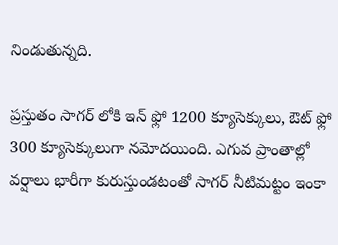నిండుతున్నది.

ప్రస్తుతం సాగర్‌ లోకి ఇన్ ఫ్లో 1200 క్యూసెక్కులు, ఔట్ ఫ్లో 300 క్యూసెక్కులుగా నమోదయింది. ఎగువ ప్రాంతాల్లో వర్షాలు భారీగా కురుస్తుండటంతో సాగర్ నీటిమట్టం ఇంకా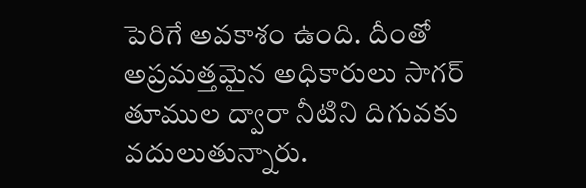పెరిగే అవకాశం ఉంది. దీంతో అప్రమత్తమైన అధికారులు సాగర్ తూముల ద్వారా నీటిని దిగువకు వదులుతున్నారు.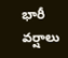భారీ వ‌ర్షాలు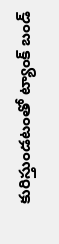కురిస్తుండటంతో ట్యాంక్ బండ్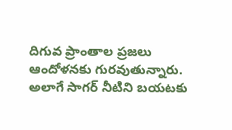దిగువ ప్రాంతాల ప్రజలు ఆందోళనకు గురవుతున్నారు. అలాగే సాగర్ నీటిని బయటకు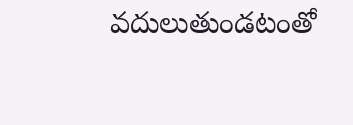వదులుతుండటంతో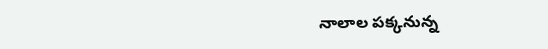నాలాల పక్కనున్న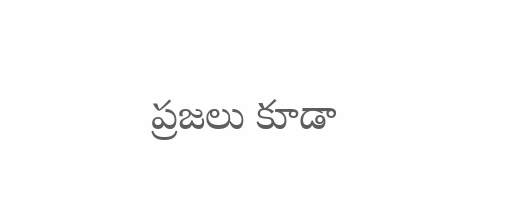ప్రజలు కూడా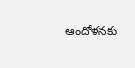ఆందోళనకు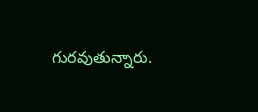గురవుతున్నారు.